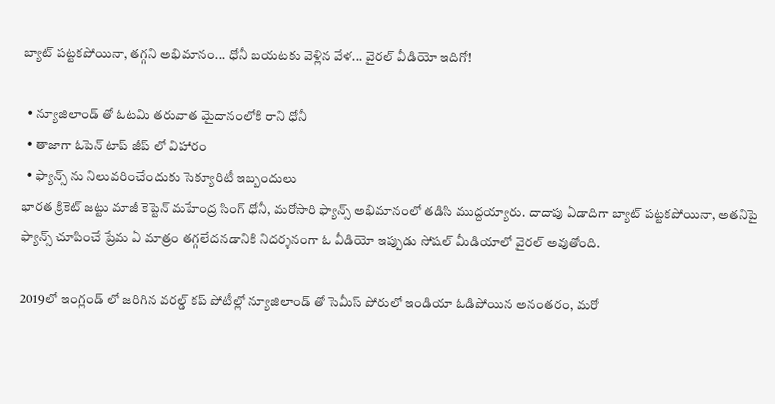బ్యాట్ పట్టకపోయినా, తగ్గని అభిమానం... ధోనీ బయటకు వెళ్లిన వేళ... వైరల్ వీడియో ఇదిగో!

  • న్యూజిలాండ్ తో ఓటమి తరువాత మైదానంలోకి రాని ధోనీ
  • తాజాగా ఓపెన్ టాప్ జీప్ లో విహారం
  • ఫ్యాన్స్ ను నిలువరించేందుకు సెక్యూరిటీ ఇబ్బందులు
భారత క్రికెట్ జట్టు మాజీ కెప్టెన్ మహేంద్ర సింగ్ ధోనీ, మరోసారి ఫ్యాన్స్ అభిమానంలో తడిసి ముద్దయ్యారు. దాదాపు ఏడాదిగా బ్యాట్ పట్టకపోయినా, అతనిపై ఫ్యాన్స్ చూపించే ప్రేమ ఏ మాత్రం తగ్గలేదనడానికి నిదర్శనంగా ఓ వీడియో ఇప్పుడు సోషల్ మీడియాలో వైరల్ అవుతోంది.

2019లో ఇంగ్లండ్ లో జరిగిన వరల్డ్ కప్ పోటీల్లో న్యూజిలాండ్ తో సెమీస్ పోరులో ఇండియా ఓడిపోయిన అనంతరం, మరో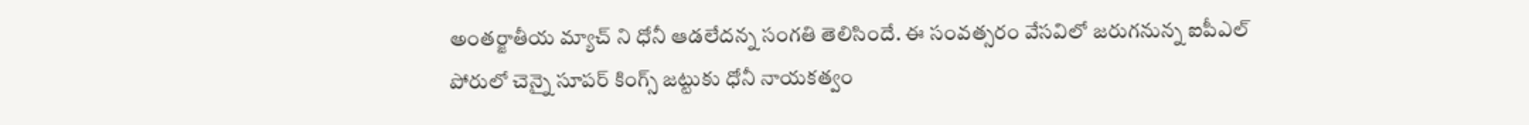అంతర్జాతీయ మ్యాచ్ ని ధోనీ ఆడలేదన్న సంగతి తెలిసిందే. ఈ సంవత్సరం వేసవిలో జరుగనున్న ఐపీఎల్ పోరులో చెన్నై సూపర్ కింగ్స్ జట్టుకు ధోనీ నాయకత్వం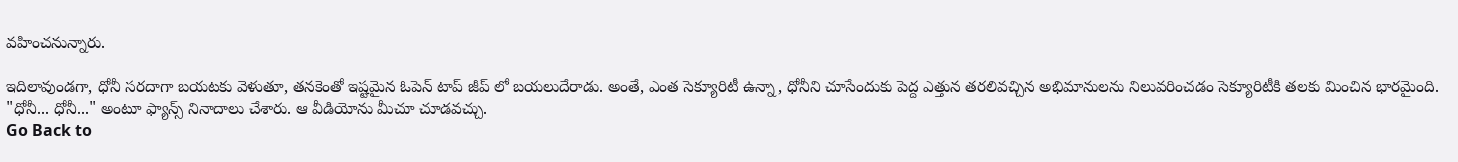వహించనున్నారు.

ఇదిలావుండగా, ధోనీ సరదాగా బయటకు వెళుతూ, తనకెంతో ఇష్టమైన ఓపెన్ టాప్ జీప్ లో బయలుదేరాడు. అంతే, ఎంత సెక్యూరిటీ ఉన్నా, ధోనీని చూసేందుకు పెద్ద ఎత్తున తరలివచ్చిన అభిమానులను నిలువరించడం సెక్యూరిటీకి తలకు మించిన భారమైంది. "ధోనీ... ధోనీ..." అంటూ ఫ్యాన్స్ నినాదాలు చేశారు. ఆ వీడియోను మీచూ చూడవచ్చు.
Go Back to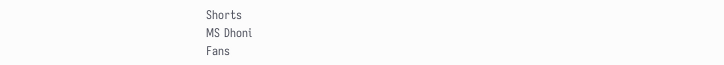Shorts
MS Dhoni
Fans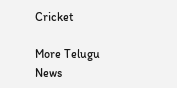Cricket

More Telugu News